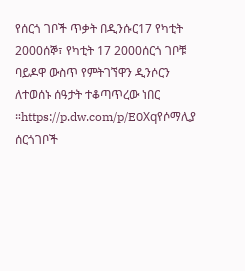የሰርጎ ገቦች ጥቃት በዲንሱር17 የካቲት 2000ሰኞ፣ የካቲት 17 2000ሰርጎ ገቦቹ ባይዶዋ ውስጥ የምትገኘዋን ዲንሶርን ለተወሰኑ ሰዓታት ተቆጣጥረው ነበር ።https://p.dw.com/p/E0Xqየሶማሊያ ሰርጎገቦች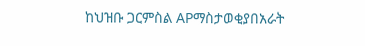ከህዝቡ ጋርምስል APማስታወቂያበአራት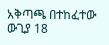አቅጣጫ በተከፈተው ውጊያ 18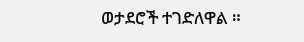ወታደሮች ተገድለዋል ።